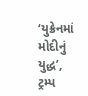‘યુક્રેનમાં મોદીનું યુદ્ધ’, ટ્રમ્પ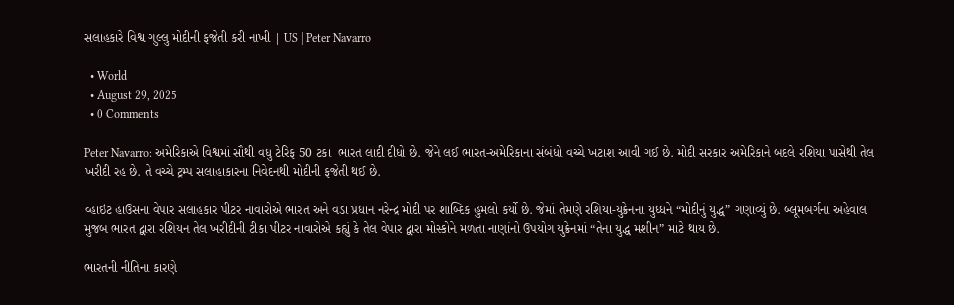સલાહકારે વિશ્વ ગુલ્લુ મોદીની ફજેતી કરી નાખી | US | Peter Navarro

  • World
  • August 29, 2025
  • 0 Comments

Peter Navarro: અમેરિકાએ વિશ્વમાં સૌથી વધુ ટેરિફ 50 ટકા  ભારત લાદી દીધો છે. જેને લઈ ભારત-અમેરિકાના સંબંધો વચ્ચે ખટાશ આવી ગઈ છે. મોદી સરકાર અમેરિકાને બદલે રશિયા પાસેથી તેલ ખરીદી રહ છે. તે વચ્ચે ટ્રમ્પ સલાહાકારના નિવેદનથી મોદીની ફજેતી થઈ છે.

વ્હાઇટ હાઉસના વેપાર સલાહકાર પીટર નાવારોએ ભારત અને વડા પ્રધાન નરેન્દ્ર મોદી પર શાબ્દિક હુમલો કર્યો છે. જેમાં તેમણે રશિયા-યુક્રેનના યુધ્ધને “મોદીનું યુદ્ધ” ગણાવ્યું છે. બ્લૂમબર્ગના અહેવાલ મુજબ ભારત દ્વારા રશિયન તેલ ખરીદીની ટીકા પીટર નાવારોએ કહ્યું કે તેલ વેપાર દ્વારા મોસ્કોને મળતા નાણાંનો ઉપયોગ યુક્રેનમાં “તેના યુદ્ધ મશીન” માટે થાય છે.

ભારતની નીતિના કારણે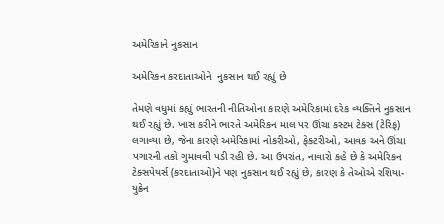અમેરિકાને નુકસાન

અમેરિકન કરદાતાઓને  નુકસાન થઈ રહ્યું છે

તેમણે વધુમાં કહ્યું ભારતની નીતિઓના કારણે અમેરિકામાં દરેક વ્યક્તિને નુકસાન થઈ રહ્યું છે. ખાસ કરીને ભારતે અમેરિકન માલ પર ઊંચા કસ્ટમ ટેક્સ (ટેરિફ) લગાવ્યા છે, જેના કારણે અમેરિકામાં નોકરીઓ, ફેક્ટરીઓ, આવક અને ઊંચા પગારની તકો ગુમાવવી પડી રહી છે. આ ઉપરાંત, નાવારો કહે છે કે અમેરિકન ટેક્સપેયર્સ (કરદાતાઓ)ને પણ નુકસાન થઈ રહ્યું છે, કારણ કે તેઓએ રશિયા-યુક્રેન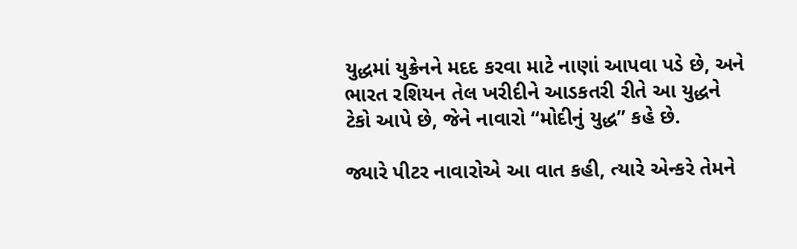યુદ્ધમાં યુક્રેનને મદદ કરવા માટે નાણાં આપવા પડે છે, અને ભારત રશિયન તેલ ખરીદીને આડકતરી રીતે આ યુદ્ધને ટેકો આપે છે, જેને નાવારો “મોદીનું યુદ્ધ” કહે છે.

જ્યારે પીટર નાવારોએ આ વાત કહી, ત્યારે એન્કરે તેમને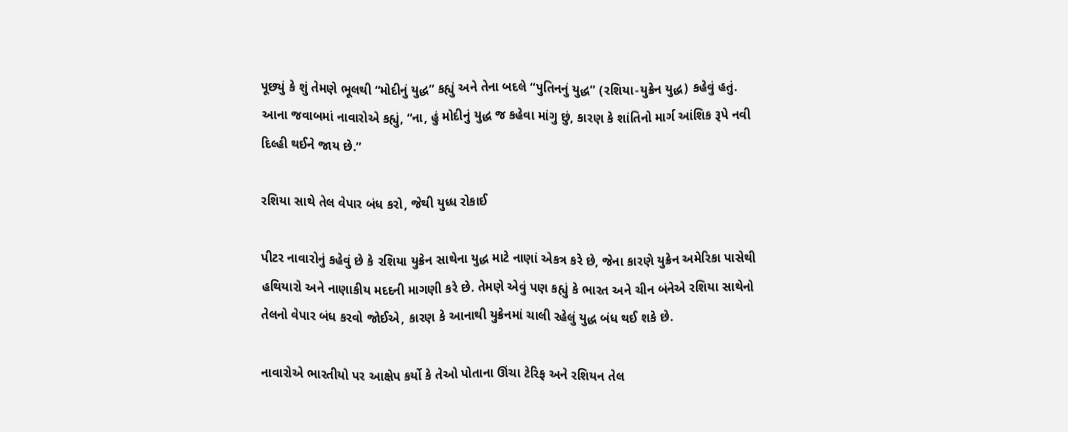પૂછ્યું કે શું તેમણે ભૂલથી “મોદીનું યુદ્ધ” કહ્યું અને તેના બદલે “પુતિનનું યુદ્ધ” (રશિયા-યુક્રેન યુદ્ધ) કહેવું હતું. આના જવાબમાં નાવારોએ કહ્યું, “ના, હું મોદીનું યુદ્ધ જ કહેવા માંગુ છું, કારણ કે શાંતિનો માર્ગ આંશિક રૂપે નવી દિલ્હી થઈને જાય છે.”

રશિયા સાથે તેલ વેપાર બંધ કરો, જેથી યુધ્ધ રોકાઈ

પીટર નાવારોનું કહેવું છે કે રશિયા યુક્રેન સાથેના યુદ્ધ માટે નાણાં એકત્ર કરે છે, જેના કારણે યુક્રેન અમેરિકા પાસેથી હથિયારો અને નાણાકીય મદદની માગણી કરે છે. તેમણે એવું પણ કહ્યું કે ભારત અને ચીન બંનેએ રશિયા સાથેનો તેલનો વેપાર બંધ કરવો જોઈએ, કારણ કે આનાથી યુક્રેનમાં ચાલી રહેલું યુદ્ધ બંધ થઈ શકે છે.

નાવારોએ ભારતીયો પર આક્ષેપ કર્યો કે તેઓ પોતાના ઊંચા ટેરિફ અને રશિયન તેલ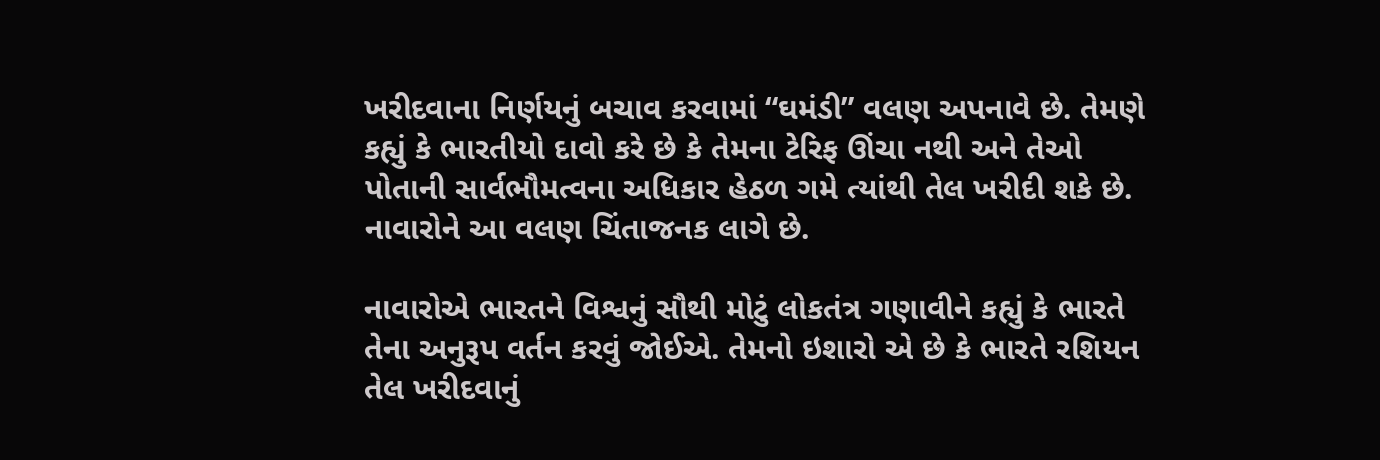ખરીદવાના નિર્ણયનું બચાવ કરવામાં “ઘમંડી” વલણ અપનાવે છે. તેમણે કહ્યું કે ભારતીયો દાવો કરે છે કે તેમના ટેરિફ ઊંચા નથી અને તેઓ પોતાની સાર્વભૌમત્વના અધિકાર હેઠળ ગમે ત્યાંથી તેલ ખરીદી શકે છે. નાવારોને આ વલણ ચિંતાજનક લાગે છે.

નાવારોએ ભારતને વિશ્વનું સૌથી મોટું લોકતંત્ર ગણાવીને કહ્યું કે ભારતે તેના અનુરૂપ વર્તન કરવું જોઈએ. તેમનો ઇશારો એ છે કે ભારતે રશિયન તેલ ખરીદવાનું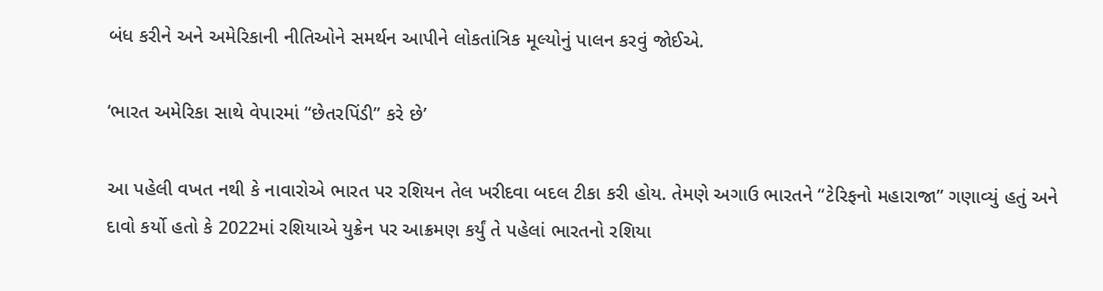બંધ કરીને અને અમેરિકાની નીતિઓને સમર્થન આપીને લોકતાંત્રિક મૂલ્યોનું પાલન કરવું જોઈએ.

‘ભારત અમેરિકા સાથે વેપારમાં “છેતરપિંડી” કરે છે’

આ પહેલી વખત નથી કે નાવારોએ ભારત પર રશિયન તેલ ખરીદવા બદલ ટીકા કરી હોય. તેમણે અગાઉ ભારતને “ટેરિફનો મહારાજા” ગણાવ્યું હતું અને દાવો કર્યો હતો કે 2022માં રશિયાએ યુક્રેન પર આક્રમણ કર્યું તે પહેલાં ભારતનો રશિયા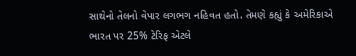સાથેનો તેલનો વેપાર લગભગ નહિવત હતો. તેમણે કહ્યું કે અમેરિકાએ ભારત પર 25% ટેરિફ એટલે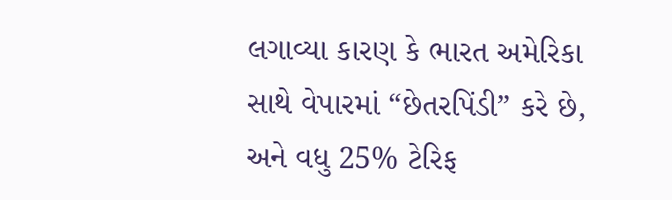લગાવ્યા કારણ કે ભારત અમેરિકા સાથે વેપારમાં “છેતરપિંડી” કરે છે, અને વધુ 25% ટેરિફ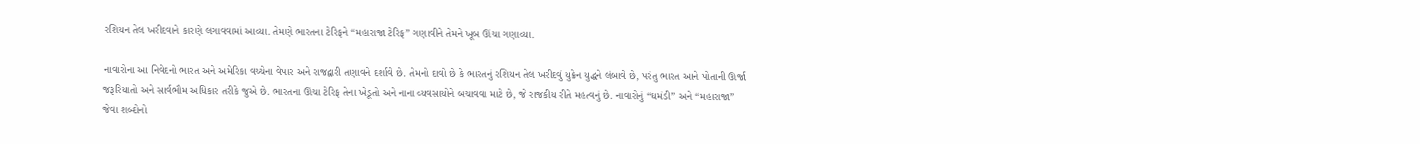રશિયન તેલ ખરીદવાને કારણે લગાવવામાં આવ્યા. તેમણે ભારતના ટેરિફને “મહારાજા ટેરિફ” ગણાવીને તેમને ખૂબ ઊંચા ગણાવ્યા.

નાવારોના આ નિવેદનો ભારત અને અમેરિકા વચ્ચેના વેપાર અને રાજદ્વારી તણાવને દર્શાવે છે. તેમનો દાવો છે કે ભારતનું રશિયન તેલ ખરીદવું યુક્રેન યુદ્ધને લંબાવે છે, પરંતુ ભારત આને પોતાની ઊર્જા જરૂરિયાતો અને સાર્વભૌમ અધિકાર તરીકે જુએ છે. ભારતના ઊંચા ટેરિફ તેના ખેડૂતો અને નાના વ્યવસાયોને બચાવવા માટે છે, જે રાજકીય રીતે મહત્વનું છે. નાવારોનું “ઘમંડી” અને “મહારાજા” જેવા શબ્દોનો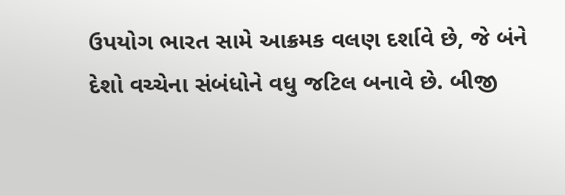ઉપયોગ ભારત સામે આક્રમક વલણ દર્શાવે છે, જે બંને દેશો વચ્ચેના સંબંધોને વધુ જટિલ બનાવે છે. બીજી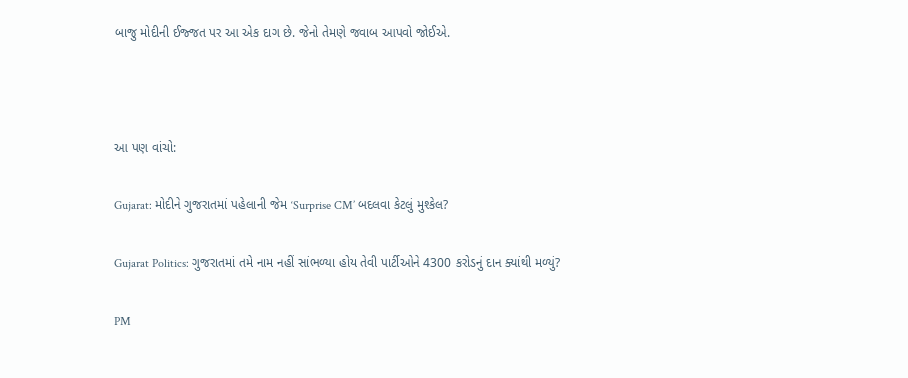બાજુ મોદીની ઈજ્જત પર આ એક દાગ છે. જેનો તેમણે જવાબ આપવો જોઈએ.



આ પણ વાંચો:

Gujarat: મોદીને ગુજરાતમાં પહેલાની જેમ ‘Surprise CM’ બદલવા કેટલું મુશ્કેલ?

Gujarat Politics: ગુજરાતમાં તમે નામ નહીં સાંભળ્યા હોય તેવી પાર્ટીઓને 4300 કરોડનું દાન ક્યાંથી મળ્યું?

PM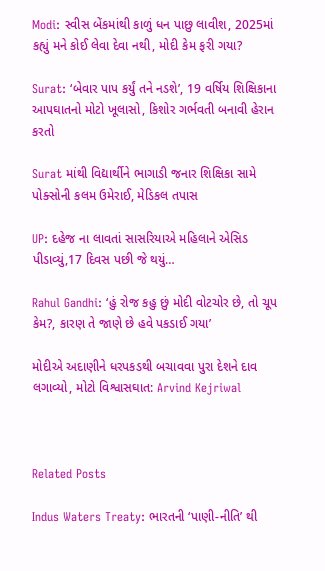Modi: સ્વીસ બેંકમાંથી કાળું ધન પાછુ લાવીશ, 2025માં કહ્યું મને કોઈ લેવા દેવા નથી, મોદી કેમ ફરી ગયા?

Surat: ‘બેવાર પાપ કર્યું તને નડશે’, 19 વર્ષિય શિક્ષિકાના આપઘાતનો મોટો ખૂલાસો, કિશોર ગર્ભવતી બનાવી હેરાન કરતો

Surat માંથી વિદ્યાર્થીને ભાગાડી જનાર શિક્ષિકા સામે પોક્સોની કલમ ઉમેરાઈ, મેડિકલ તપાસ

UP: દહેજ ના લાવતાં સાસરિયાએ મહિલાને એસિડ પીડાવ્યું,17 દિવસ પછી જે થયું…

Rahul Gandhi: ‘હું રોજ કહુ છું મોદી વોટચોર છે, તો ચૂપ કેમ?, કારણ તે જાણે છે હવે પકડાઈ ગયા’

મોદીએ અદાણીને ધરપકડથી બચાવવા પુરા દેશને દાવ લગાવ્યો, મોટો વિશ્વાસઘાત: Arvind Kejriwal



Related Posts

Indus Waters Treaty: ભારતની ‘પાણી-નીતિ’ થી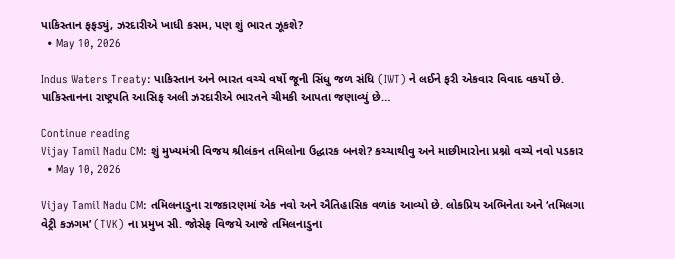પાકિસ્તાન ફફડ્યું, ઝરદારીએ ખાધી કસમ, પણ શું ભારત ઝૂકશે?
  • May 10, 2026

Indus Waters Treaty: પાકિસ્તાન અને ભારત વચ્ચે વર્ષો જૂની સિંધુ જળ સંધિ (IWT) ને લઈને ફરી એકવાર વિવાદ વકર્યો છે. પાકિસ્તાનના રાષ્ટ્રપતિ આસિફ અલી ઝરદારીએ ભારતને ચીમકી આપતા જણાવ્યું છે…

Continue reading
Vijay Tamil Nadu CM: શું મુખ્યમંત્રી વિજય શ્રીલંકન તમિલોના ઉદ્ધારક બનશે? કચ્ચાથીવુ અને માછીમારોના પ્રશ્નો વચ્ચે નવો પડકાર
  • May 10, 2026

Vijay Tamil Nadu CM: તમિલનાડુના રાજકારણમાં એક નવો અને ઐતિહાસિક વળાંક આવ્યો છે. લોકપ્રિય અભિનેતા અને ‘તમિલગા વેટ્રી કઝગમ’ (TVK) ના પ્રમુખ સી. જોસેફ વિજયે આજે તમિલનાડુના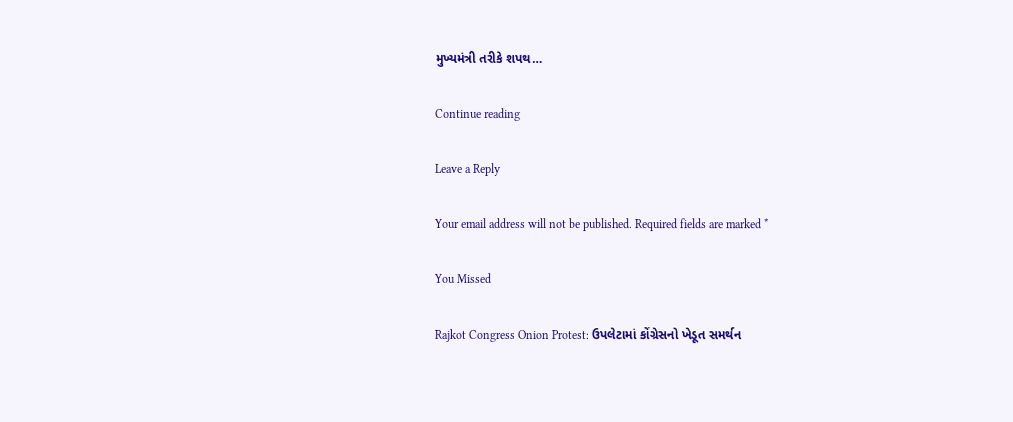મુખ્યમંત્રી તરીકે શપથ…

Continue reading

Leave a Reply

Your email address will not be published. Required fields are marked *

You Missed

Rajkot Congress Onion Protest: ઉપલેટામાં કોંગ્રેસનો ખેડૂત સમર્થન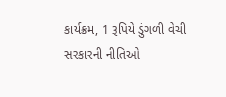કાર્યક્રમ, 1 રૂપિયે ડુંગળી વેચી સરકારની નીતિઓ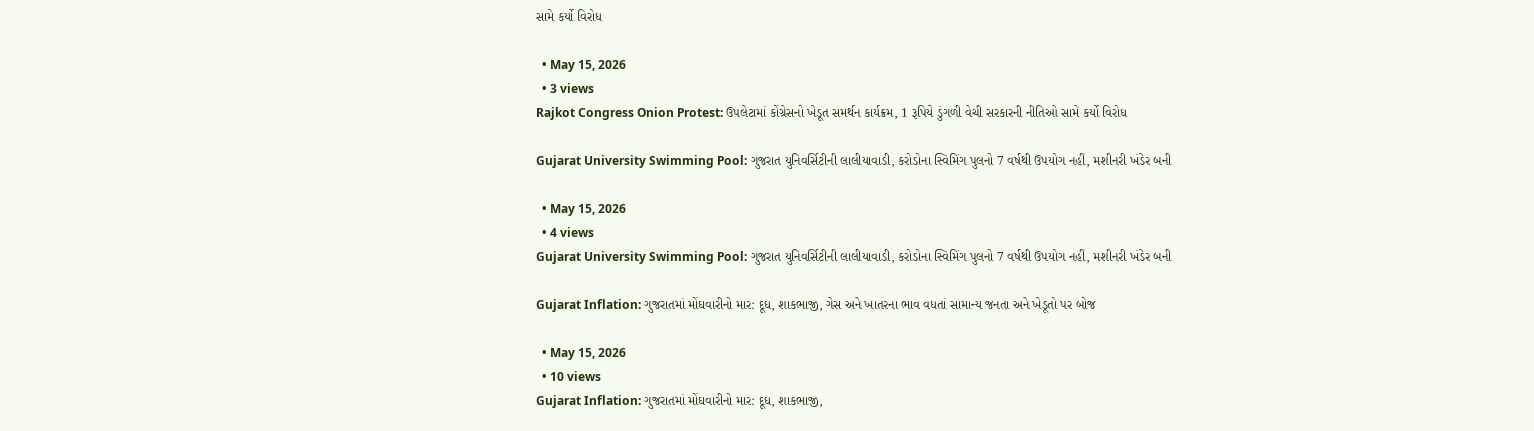સામે કર્યો વિરોધ

  • May 15, 2026
  • 3 views
Rajkot Congress Onion Protest: ઉપલેટામાં કોંગ્રેસનો ખેડૂત સમર્થન કાર્યક્રમ, 1 રૂપિયે ડુંગળી વેચી સરકારની નીતિઓ સામે કર્યો વિરોધ

Gujarat University Swimming Pool: ગુજરાત યુનિવર્સિટીની લાલીયાવાડી, કરોડોના સ્વિમિંગ પુલનો 7 વર્ષથી ઉપયોગ નહીં, મશીનરી ખંડેર બની

  • May 15, 2026
  • 4 views
Gujarat University Swimming Pool: ગુજરાત યુનિવર્સિટીની લાલીયાવાડી, કરોડોના સ્વિમિંગ પુલનો 7 વર્ષથી ઉપયોગ નહીં, મશીનરી ખંડેર બની

Gujarat Inflation: ગુજરાતમાં મોંઘવારીનો માર: દૂધ, શાકભાજી, ગેસ અને ખાતરના ભાવ વધતાં સામાન્ય જનતા અને ખેડૂતો પર બોજ

  • May 15, 2026
  • 10 views
Gujarat Inflation: ગુજરાતમાં મોંઘવારીનો માર: દૂધ, શાકભાજી,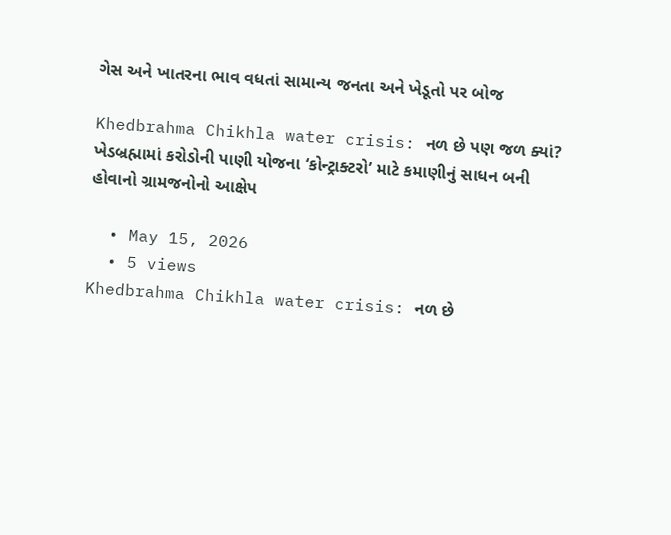ગેસ અને ખાતરના ભાવ વધતાં સામાન્ય જનતા અને ખેડૂતો પર બોજ

Khedbrahma Chikhla water crisis: નળ છે પણ જળ ક્યાં? ખેડબ્રહ્મામાં કરોડોની પાણી યોજના ‘કોન્ટ્રાક્ટરો’ માટે કમાણીનું સાધન બની હોવાનો ગ્રામજનોનો આક્ષેપ

  • May 15, 2026
  • 5 views
Khedbrahma Chikhla water crisis: નળ છે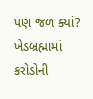પણ જળ ક્યાં? ખેડબ્રહ્મામાં કરોડોની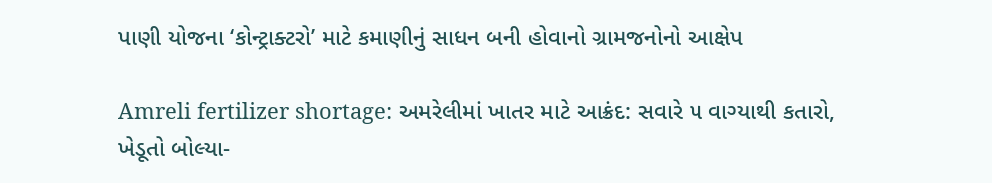પાણી યોજના ‘કોન્ટ્રાક્ટરો’ માટે કમાણીનું સાધન બની હોવાનો ગ્રામજનોનો આક્ષેપ

Amreli fertilizer shortage: અમરેલીમાં ખાતર માટે આક્રંદ: સવારે ૫ વાગ્યાથી કતારો, ખેડૂતો બોલ્યા-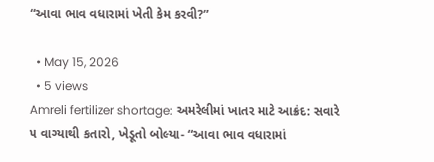“આવા ભાવ વધારામાં ખેતી કેમ કરવી?”

  • May 15, 2026
  • 5 views
Amreli fertilizer shortage: અમરેલીમાં ખાતર માટે આક્રંદ: સવારે ૫ વાગ્યાથી કતારો, ખેડૂતો બોલ્યા- “આવા ભાવ વધારામાં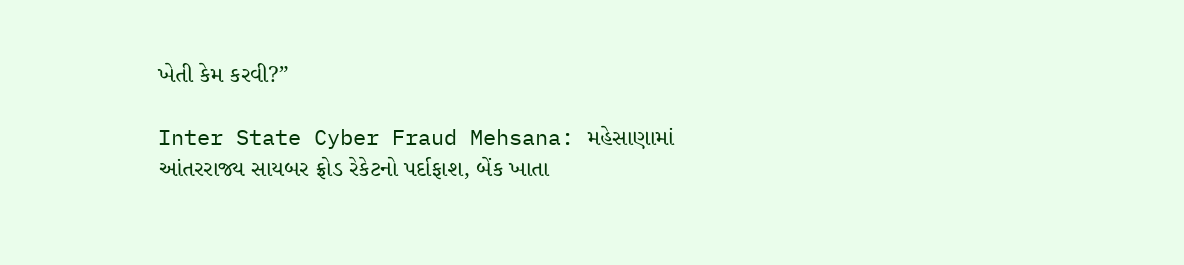ખેતી કેમ કરવી?”

Inter State Cyber Fraud Mehsana: મહેસાણામાં આંતરરાજ્ય સાયબર ફ્રોડ રેકેટનો પર્દાફાશ, બેંક ખાતા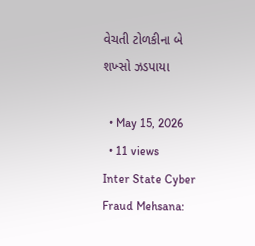વેચતી ટોળકીના બે શખ્સો ઝડપાયા

  • May 15, 2026
  • 11 views
Inter State Cyber Fraud Mehsana: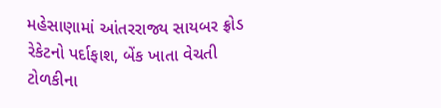મહેસાણામાં આંતરરાજ્ય સાયબર ફ્રોડ રેકેટનો પર્દાફાશ, બેંક ખાતા વેચતી ટોળકીના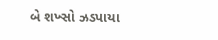બે શખ્સો ઝડપાયા